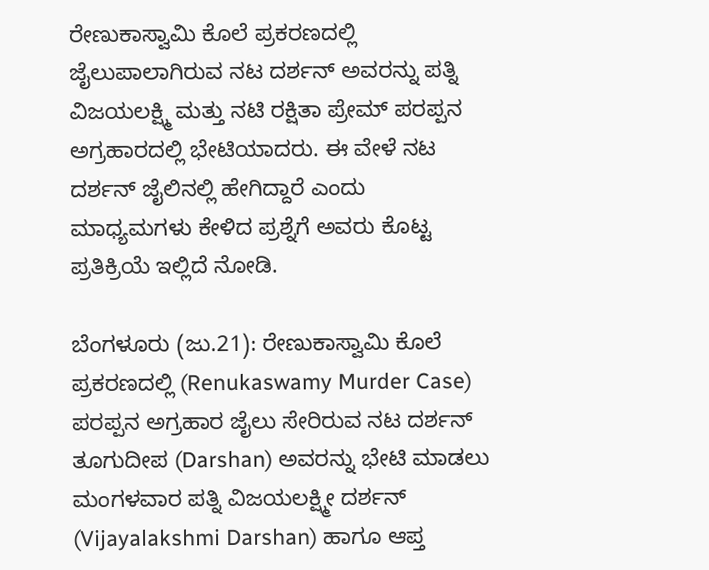ರೇಣುಕಾಸ್ವಾಮಿ ಕೊಲೆ ಪ್ರಕರಣದಲ್ಲಿ ಜೈಲುಪಾಲಾಗಿರುವ ನಟ ದರ್ಶನ್ ಅವರನ್ನು ಪತ್ನಿ ವಿಜಯಲಕ್ಷ್ಮಿ ಮತ್ತು ನಟಿ ರಕ್ಷಿತಾ ಪ್ರೇಮ್ ಪರಪ್ಪನ ಅಗ್ರಹಾರದಲ್ಲಿ ಭೇಟಿಯಾದರು. ಈ ವೇಳೆ ನಟ ದರ್ಶನ್ ಜೈಲಿನಲ್ಲಿ ಹೇಗಿದ್ದಾರೆ ಎಂದು ಮಾಧ್ಯಮಗಳು ಕೇಳಿದ ಪ್ರಶ್ನೆಗೆ ಅವರು ಕೊಟ್ಟ ಪ್ರತಿಕ್ರಿಯೆ ಇಲ್ಲಿದೆ ನೋಡಿ.

ಬೆಂಗಳೂರು (ಜು.21): ರೇಣುಕಾಸ್ವಾಮಿ ಕೊಲೆ ಪ್ರಕರಣದಲ್ಲಿ (Renukaswamy Murder Case) ಪರಪ್ಪನ ಅಗ್ರಹಾರ ಜೈಲು ಸೇರಿರುವ ನಟ ದರ್ಶನ್ ತೂಗುದೀಪ (Darshan) ಅವರನ್ನು ಭೇಟಿ ಮಾಡಲು ಮಂಗಳವಾರ ಪತ್ನಿ ವಿಜಯಲಕ್ಷ್ಮೀ ದರ್ಶನ್ (Vijayalakshmi Darshan) ಹಾಗೂ ಆಪ್ತ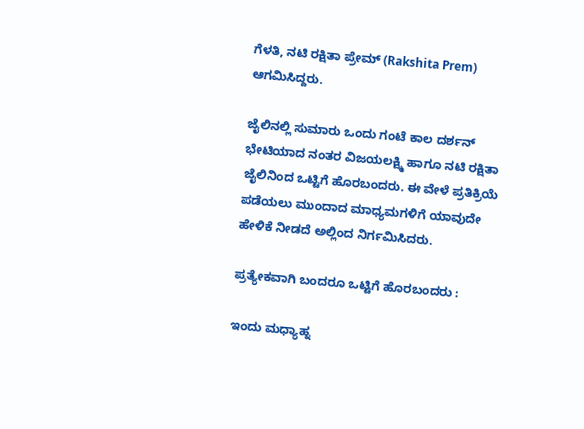ಗೆಳತಿ, ನಟಿ ರಕ್ಷಿತಾ ಪ್ರೇಮ್ (Rakshita Prem) ಆಗಮಿಸಿದ್ದರು.

ಜೈಲಿನಲ್ಲಿ ಸುಮಾರು ಒಂದು ಗಂಟೆ ಕಾಲ ದರ್ಶನ್ ಭೇಟಿಯಾದ ನಂತರ ವಿಜಯಲಕ್ಷ್ಮಿ ಹಾಗೂ ನಟಿ ರಕ್ಷಿತಾ ಜೈಲಿನಿಂದ ಒಟ್ಟಿಗೆ ಹೊರಬಂದರು. ಈ ವೇಳೆ ಪ್ರತಿಕ್ರಿಯೆ ಪಡೆಯಲು ಮುಂದಾದ ಮಾಧ್ಯಮಗಳಿಗೆ ಯಾವುದೇ ಹೇಳಿಕೆ ನೀಡದೆ ಅಲ್ಲಿಂದ ನಿರ್ಗಮಿಸಿದರು.

ಪ್ರತ್ಯೇಕವಾಗಿ ಬಂದರೂ ಒಟ್ಟಿಗೆ ಹೊರಬಂದರು :

ಇಂದು ಮಧ್ಯಾಹ್ನ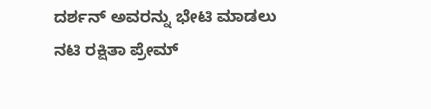ದರ್ಶನ್ ಅವರನ್ನು ಭೇಟಿ ಮಾಡಲು ನಟಿ ರಕ್ಷಿತಾ ಪ್ರೇಮ್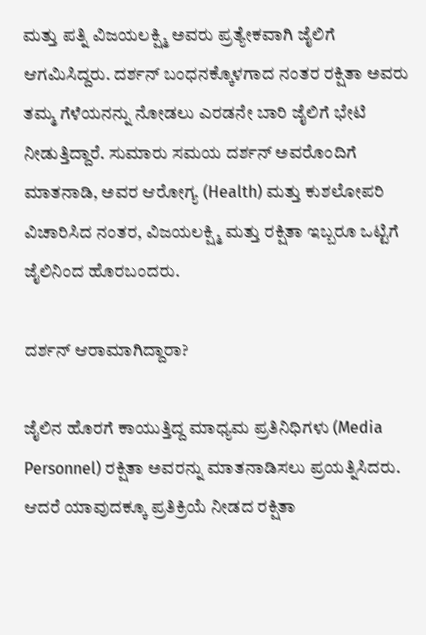ಮತ್ತು ಪತ್ನಿ ವಿಜಯಲಕ್ಷ್ಮಿ ಅವರು ಪ್ರತ್ಯೇಕವಾಗಿ ಜೈಲಿಗೆ ಆಗಮಿಸಿದ್ದರು. ದರ್ಶನ್ ಬಂಧನಕ್ಕೊಳಗಾದ ನಂತರ ರಕ್ಷಿತಾ ಅವರು ತಮ್ಮ ಗೆಳೆಯನನ್ನು ನೋಡಲು ಎರಡನೇ ಬಾರಿ ಜೈಲಿಗೆ ಭೇಟಿ ನೀಡುತ್ತಿದ್ದಾರೆ. ಸುಮಾರು ಸಮಯ ದರ್ಶನ್ ಅವರೊಂದಿಗೆ ಮಾತನಾಡಿ, ಅವರ ಆರೋಗ್ಯ (Health) ಮತ್ತು ಕುಶಲೋಪರಿ ವಿಚಾರಿಸಿದ ನಂತರ, ವಿಜಯಲಕ್ಷ್ಮಿ ಮತ್ತು ರಕ್ಷಿತಾ ಇಬ್ಬರೂ ಒಟ್ಟಿಗೆ ಜೈಲಿನಿಂದ ಹೊರಬಂದರು.

ದರ್ಶನ್ ಆರಾಮಾಗಿದ್ದಾರಾ?

ಜೈಲಿನ ಹೊರಗೆ ಕಾಯುತ್ತಿದ್ದ ಮಾಧ್ಯಮ ಪ್ರತಿನಿಧಿಗಳು (Media Personnel) ರಕ್ಷಿತಾ ಅವರನ್ನು ಮಾತನಾಡಿಸಲು ಪ್ರಯತ್ನಿಸಿದರು. ಆದರೆ ಯಾವುದಕ್ಕೂ ಪ್ರತಿಕ್ರಿಯೆ ನೀಡದ ರಕ್ಷಿತಾ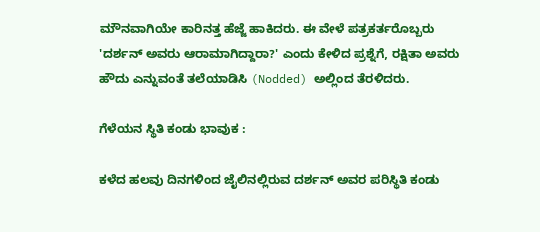ಮೌನವಾಗಿಯೇ ಕಾರಿನತ್ತ ಹೆಜ್ಜೆ ಹಾಕಿದರು. ಈ ವೇಳೆ ಪತ್ರಕರ್ತರೊಬ್ಬರು 'ದರ್ಶನ್ ಅವರು ಆರಾಮಾಗಿದ್ದಾರಾ?' ಎಂದು ಕೇಳಿದ ಪ್ರಶ್ನೆಗೆ, ರಕ್ಷಿತಾ ಅವರು ಹೌದು ಎನ್ನುವಂತೆ ತಲೆಯಾಡಿಸಿ (Nodded) ಅಲ್ಲಿಂದ ತೆರಳಿದರು.

ಗೆಳೆಯನ ಸ್ಥಿತಿ ಕಂಡು ಭಾವುಕ :

ಕಳೆದ ಹಲವು ದಿನಗಳಿಂದ ಜೈಲಿನಲ್ಲಿರುವ ದರ್ಶನ್ ಅವರ ಪರಿಸ್ಥಿತಿ ಕಂಡು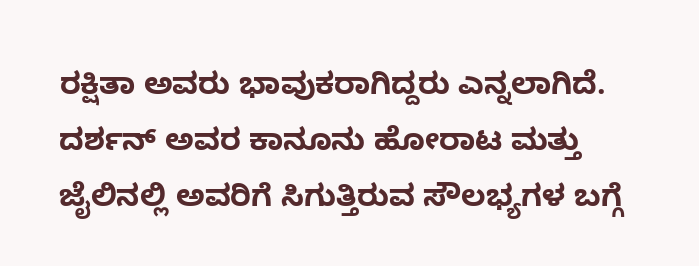ರಕ್ಷಿತಾ ಅವರು ಭಾವುಕರಾಗಿದ್ದರು ಎನ್ನಲಾಗಿದೆ. ದರ್ಶನ್ ಅವರ ಕಾನೂನು ಹೋರಾಟ ಮತ್ತು ಜೈಲಿನಲ್ಲಿ ಅವರಿಗೆ ಸಿಗುತ್ತಿರುವ ಸೌಲಭ್ಯಗಳ ಬಗ್ಗೆ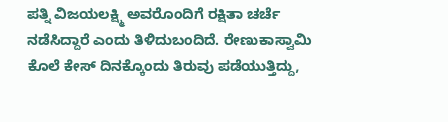ಪತ್ನಿ ವಿಜಯಲಕ್ಷ್ಮಿ ಅವರೊಂದಿಗೆ ರಕ್ಷಿತಾ ಚರ್ಚೆ ನಡೆಸಿದ್ದಾರೆ ಎಂದು ತಿಳಿದುಬಂದಿದೆ. ರೇಣುಕಾಸ್ವಾಮಿ ಕೊಲೆ ಕೇಸ್ ದಿನಕ್ಕೊಂದು ತಿರುವು ಪಡೆಯುತ್ತಿದ್ದು,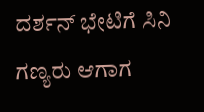ದರ್ಶನ್ ಭೇಟಿಗೆ ಸಿನಿ ಗಣ್ಯರು ಆಗಾಗ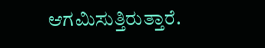ಆಗಮಿಸುತ್ತಿರುತ್ತಾರೆ.